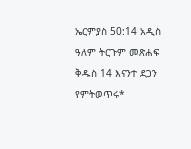ኤርምያስ 50:14 አዲስ ዓለም ትርጉም መጽሐፍ ቅዱስ 14 እናንተ ደጋን የምትወጥሩ*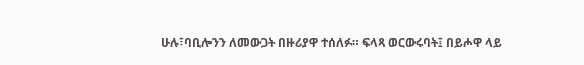ሁሉ፣ባቢሎንን ለመውጋት በዙሪያዋ ተሰለፉ። ፍላጻ ወርውሩባት፤ በይሖዋ ላይ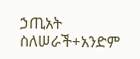ኃጢአት ስለሠራች+አንድም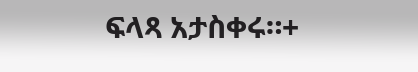ፍላጻ አታስቀሩ።+